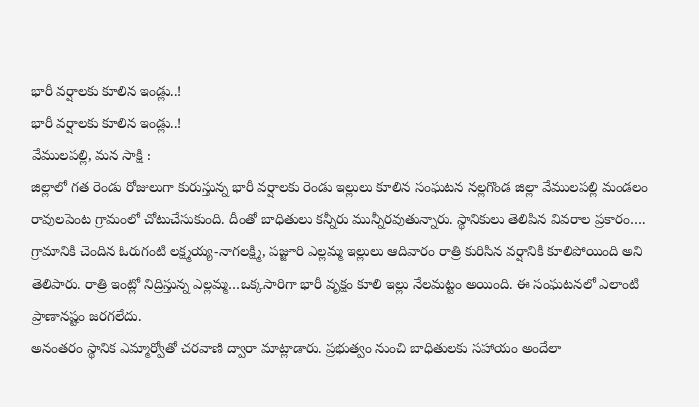భారీ వర్షాలకు కూలిన ఇండ్లు..!
భారీ వర్షాలకు కూలిన ఇండ్లు..!
వేములపల్లి, మన సాక్షి :
జిల్లాలో గత రెండు రోజులుగా కురుస్తున్న భారీ వర్షాలకు రెండు ఇల్లులు కూలిన సంఘటన నల్లగొండ జిల్లా వేములపల్లి మండలం రావులపెంట గ్రామంలో చోటుచేసుకుంది. దీంతో బాధితులు కన్నీరు మున్నీరవుతున్నారు. స్థానికులు తెలిపిన వివరాల ప్రకారం….
గ్రామానికి చెందిన ఓరుగంటి లక్ష్మయ్య-నాగలక్ష్మి, పజ్జూరి ఎల్లమ్మ ఇల్లులు ఆదివారం రాత్రి కురిసిన వర్షానికి కూలిపోయింది అని తెలిపారు. రాత్రి ఇంట్లో నిద్రిస్తున్న ఎల్లమ్మ…ఒక్కసారిగా భారీ వృక్షం కూలి ఇల్లు నేలమట్టం అయింది. ఈ సంఘటనలో ఎలాంటి ప్రాణానష్టం జరగలేదు.
అనంతరం స్థానిక ఎమ్మార్వోతో చరవాణి ద్వారా మాట్లాడారు. ప్రభుత్వం నుంచి బాధితులకు సహాయం అందేలా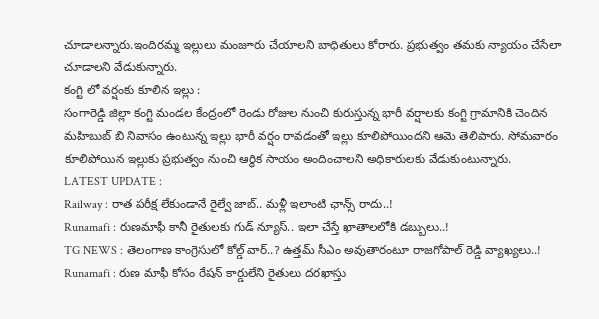చూడాలన్నారు.ఇందిరమ్మ ఇల్లులు మంజూరు చేయాలని బాధితులు కోరారు. ప్రభుత్వం తమకు న్యాయం చేసేలా చూడాలని వేడుకున్నారు.
కంగ్టి లో వర్షంకు కూలిన ఇల్లు :
సంగారెడ్డి జిల్లా కంగ్టి మండల కేంద్రంలో రెండు రోజుల నుంచి కురుస్తున్న భారీ వర్షాలకు కంగ్టి గ్రామానికి చెందిన మహిబుబ్ బి నివాసం ఉంటున్న ఇల్లు భారీ వర్షం రావడంతో ఇల్లు కూలిపోయిందని ఆమె తెలిపారు. సోమవారం కూలిపోయిన ఇల్లుకు ప్రభుత్వం నుంచి ఆర్థిక సాయం అందించాలని అధికారులకు వేడుకుంటున్నారు.
LATEST UPDATE :
Railway : రాత పరీక్ష లేకుండానే రైల్వే జాబ్.. మళ్లీ ఇలాంటి ఛాన్స్ రాదు..!
Runamafi : రుణమాఫీ కానీ రైతులకు గుడ్ న్యూస్.. ఇలా చేస్తే ఖాతాలలోకి డబ్బులు..!
TG NEWS : తెలంగాణ కాంగ్రెసులో కోల్డ్ వార్..? ఉత్తమ్ సీఎం అవుతారంటూ రాజగోపాల్ రెడ్డి వ్యాఖ్యలు..!
Runamafi : రుణ మాఫీ కోసం రేషన్ కార్డులేని రైతులు దరఖాస్తు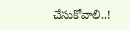చేసుకోవాలి..!